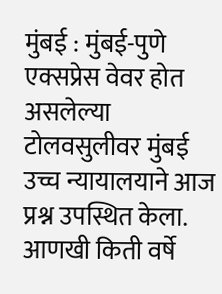मुंबई : मुंबई-पुणे एक्सप्रेस वेवर होत असलेल्या टोलवसुलीवर मुंबई उच्च न्यायालयाने आज प्रश्न उपस्थित केला. आणखी किती वर्षे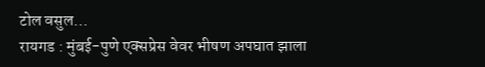टोल वसुल…
रायगड : मुंबई-पुणे एक्सप्रेस वेवर भीषण अपघात झाला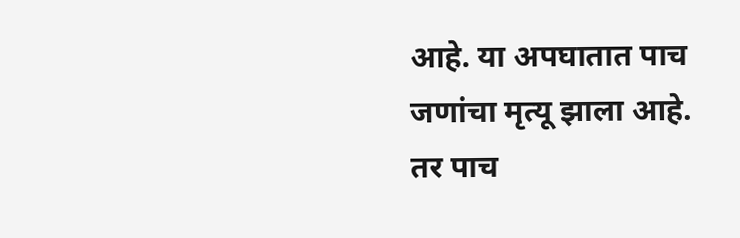आहे. या अपघातात पाच जणांचा मृत्यू झाला आहे. तर पाच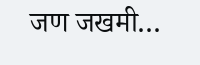जण जखमी…